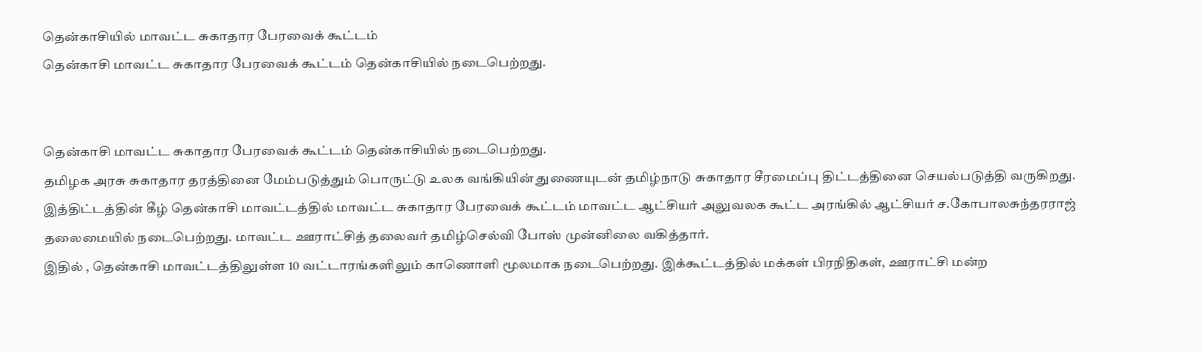தென்காசியில் மாவட்ட சுகாதார பேரவைக் கூட்டம்
தென்காசி மாவட்ட சுகாதார பேரவைக் கூட்டம் தென்காசியில் நடைபெற்றது.


தென்காசி மாவட்ட சுகாதார பேரவைக் கூட்டம் தென்காசியில் நடைபெற்றது.
தமிழக அரசு சுகாதார தரத்தினை மேம்படுத்தும் பொருட்டு உலக வங்கியின் துணையுடன் தமிழ்நாடு சுகாதார சீரமைப்பு திட்டத்தினை செயல்படுத்தி வருகிறது.
இத்திட்டத்தின் கீழ் தென்காசி மாவட்டத்தில் மாவட்ட சுகாதார பேரவைக் கூட்டம் மாவட்ட ஆட்சியர் அலுவலக கூட்ட அரங்கில் ஆட்சியர் ச.கோபாலசுந்தரராஜ் தலைமையில் நடைபெற்றது. மாவட்ட ஊராட்சித் தலைவர் தமிழ்செல்வி போஸ் முன்னிலை வகித்தார்.
இதில் , தென்காசி மாவட்டத்திலுள்ள 10 வட்டாரங்களிலும் காணொளி மூலமாக நடைபெற்றது. இக்கூட்டத்தில் மக்கள் பிரநிதிகள், ஊராட்சி மன்ற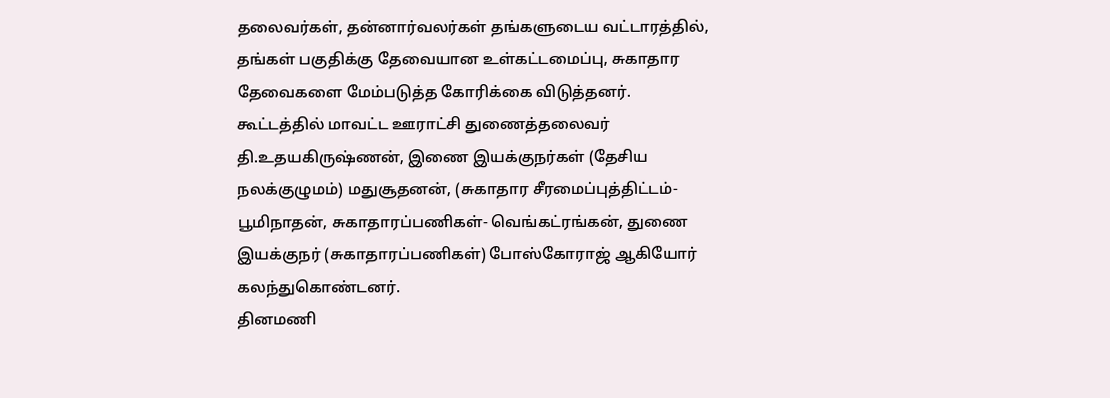தலைவர்கள், தன்னார்வலர்கள் தங்களுடைய வட்டாரத்தில், தங்கள் பகுதிக்கு தேவையான உள்கட்டமைப்பு, சுகாதார தேவைகளை மேம்படுத்த கோரிக்கை விடுத்தனர்.
கூட்டத்தில் மாவட்ட ஊராட்சி துணைத்தலைவர் தி.உதயகிருஷ்ணன், இணை இயக்குநர்கள் (தேசிய நலக்குழுமம்) மதுசூதனன், (சுகாதார சீரமைப்புத்திட்டம்- பூமிநாதன், சுகாதாரப்பணிகள்- வெங்கட்ரங்கன், துணை இயக்குநர் (சுகாதாரப்பணிகள்) போஸ்கோராஜ் ஆகியோர் கலந்துகொண்டனர்.
தினமணி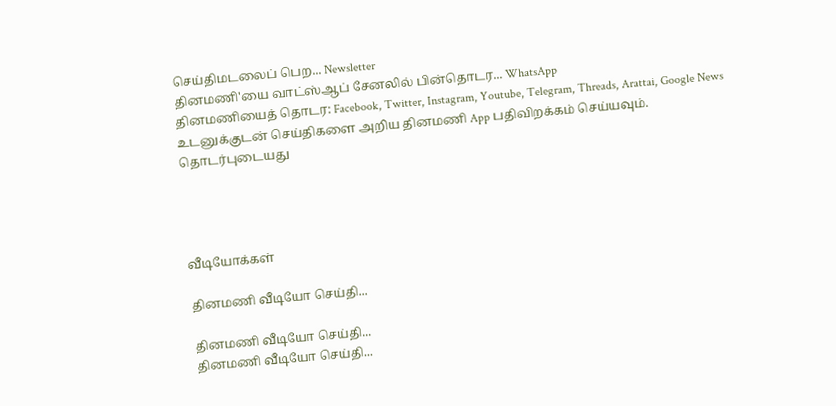செய்திமடலைப் பெற... Newsletter
தினமணி'யை வாட்ஸ்ஆப் சேனலில் பின்தொடர... WhatsApp
தினமணியைத் தொடர: Facebook, Twitter, Instagram, Youtube, Telegram, Threads, Arattai, Google News
உடனுக்குடன் செய்திகளை அறிய தினமணி App பதிவிறக்கம் செய்யவும்.
தொடர்புடையது




வீடியோக்கள்

தினமணி வீடியோ செய்தி...

தினமணி வீடியோ செய்தி...
தினமணி வீடியோ செய்தி...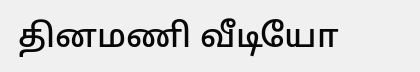தினமணி வீடியோ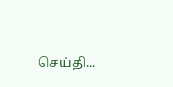செய்தி...